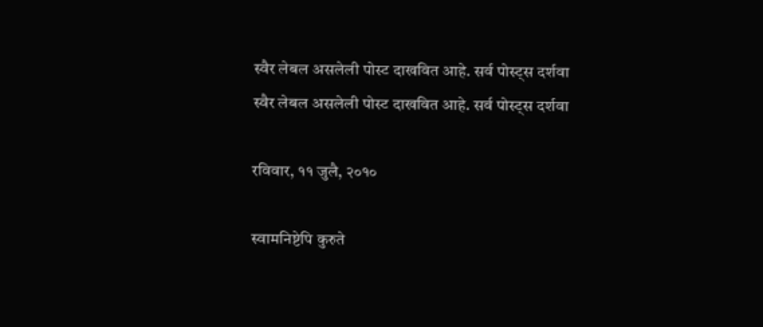स्वैर लेबल असलेली पोस्ट दाखवित आहे. सर्व पोस्ट्‍स दर्शवा
स्वैर लेबल असलेली पोस्ट दाखवित आहे. सर्व पोस्ट्‍स दर्शवा

रविवार, ११ जुलै, २०१०

स्वामनिष्टेपि कुरुते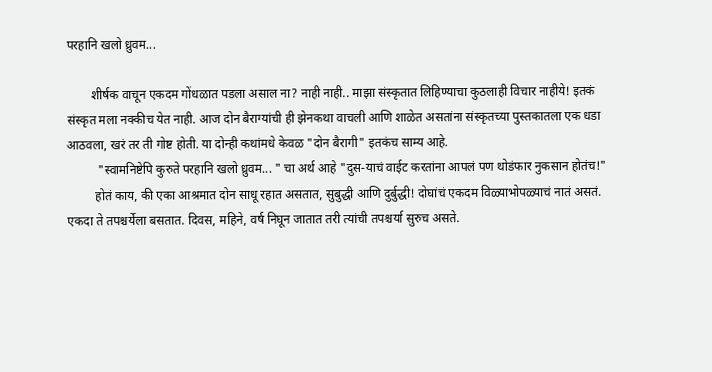परहानि खलो ध्रुवम...

        शीर्षक वाचून एकदम गोंधळात पडला असाल ना? नाही नाही.. माझा संस्कृतात लिहिण्याचा कुठलाही विचार नाहीये! इतकं संस्कृत मला नक्कीच येत नाही. आज दोन बैराग्यांची ही झेनकथा वाचली आणि शाळेत असतांना संस्कृतच्या पुस्तकातला एक धडा आठवला, खरं तर ती गोष्ट होती. या दोन्ही कथांमधे केवळ "दोन बैरागी" इतकंच साम्य आहे.
          "स्वामनिष्टेपि कुरुते परहानि खलो ध्रुवम... " चा अर्थ आहे "दुस-याचं वाईट करतांना आपलं पण थोडंफार नुकसान होतंच!"
         होतं काय, की एका आश्रमात दोन साधू रहात असतात, सुबुद्धी आणि दुर्बुद्धी! दोघांचं एकदम विळ्याभोपळ्याचं नातं असतं. एकदा ते तपश्चर्येला बसतात. दिवस, महिने, वर्ष निघून जातात तरी त्यांची तपश्चर्या सुरुच असते.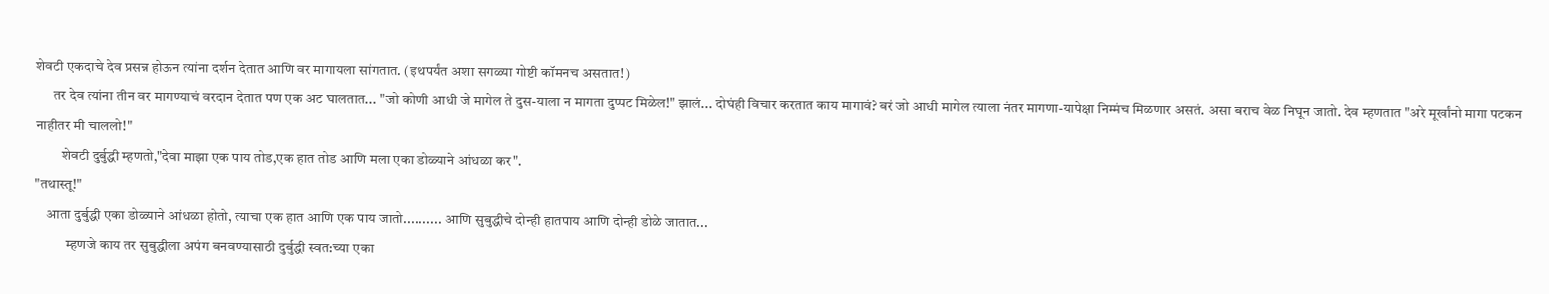शेवटी एकदाचे देव प्रसन्न होऊन त्यांना दर्शन देतात आणि वर मागायला सांगतात. (इथपर्यंत अशा सगळ्या गोष्टी कॉमनच असतात!)
      तर देव त्यांना तीन वर मागण्याचं वरदान देतात पण एक अट घालतात... "जो कोणी आधी जे मागेल ते दुस-याला न मागता दुप्पट मिळेल!" झालं... दोघंही विचार करतात काय मागावं? बरं जो आधी मागेल त्याला नंतर मागणा-यापेक्षा निम्मंच मिळणार असतं. असा बराच वेळ निघून जातो. देव म्हणतात "अरे मूर्खांनो मागा पटकन नाहीतर मी चाललो!"
         शेवटी दुर्बुद्धी म्हणतो,"देवा माझा एक पाय तोड,एक हात तोड आणि मला एका डोळ्याने आंधळा कर".
"तथास्तू!"
    आता दुर्बुद्धी एका डोळ्याने आंधळा होतो, त्याचा एक हात आणि एक पाय जातो.......... आणि सुबुद्धीचे दोन्ही हातपाय आणि दोन्ही डोळे जातात...
           म्हणजे काय तर सुबुद्धीला अपंग बनवण्यासाठी दुर्बुद्धी स्वत:च्या एका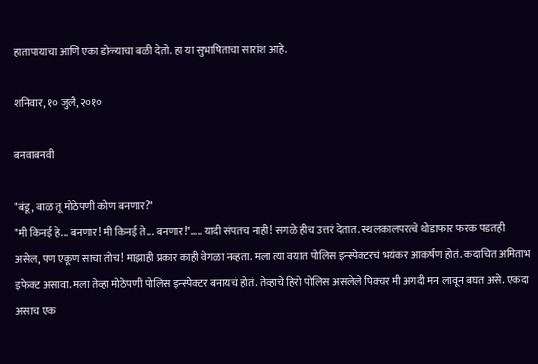हातापायाचा आणि एका डोळ्याचा बळी देतो. हा या सुभाषिताचा सारांश आहे.

शनिवार, १० जुलै, २०१०

बनवाबनवी

"बंडू, बाळ तू मोठेपणी कोण बनणार?"
"मी किनई हे... बनणार! मी किनई ते... बनणार!"..... यादी संपतच नाही! सगळे हीच उत्तरं देतात. स्थलकालपरत्वे थोडाफार फरक पडतही असेल, पण एकूण साचा तोच! माझाही प्रकार काही वेगळा नव्हता. मला त्या वयात पोलिस इन्स्पेक्टरचं भयंकर आकर्षण होतं. कदाचित अमिताभ इफेक्ट असावा. मला तेव्हा मोठेपणी पोलिस इन्स्पेक्टर बनायचं होतं. तेव्हाचे हिरो पोलिस असलेले पिक्चर मी अगदी मन लावून बघत असे. एकदा असाच एक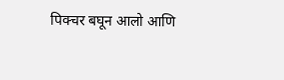पिक्चर बघून आलो आणि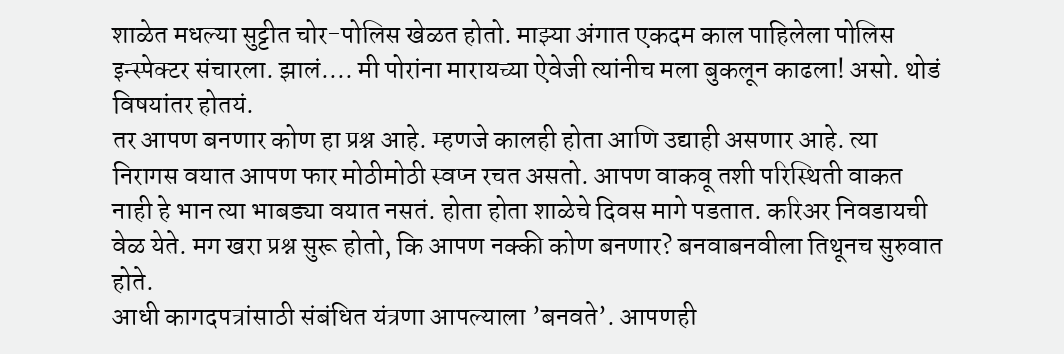शाळेत मधल्या सुट्टीत चोर-पोलिस खेळत होतो. माझ्या अंगात एकदम काल पाहिलेला पोलिस इन्स्पेक्टर संचारला. झालं.... मी पोरांना मारायच्या ऐवेजी त्यांनीच मला बुकलून काढला! असो. थोडं विषयांतर होतयं.
तर आपण बनणार कोण हा प्रश्न आहे. म्हणजे कालही होता आणि उद्याही असणार आहे. त्या निरागस वयात आपण फार मोठीमोठी स्वप्न रचत असतो. आपण वाकवू तशी परिस्थिती वाकत नाही हे भान त्या भाबड्या वयात नसतं. होता होता शाळेचे दिवस मागे पडतात. करिअर निवडायची वेळ येते. मग खरा प्रश्न सुरू होतो, कि आपण नक्की कोण बनणार? बनवाबनवीला तिथूनच सुरुवात होते.
आधी कागदपत्रांसाठी संबंधित यंत्रणा आपल्याला ’बनवते’. आपणही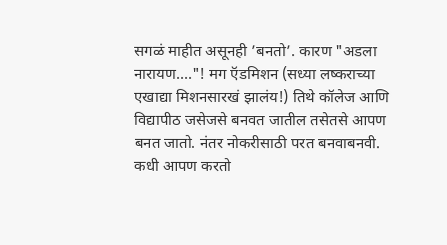सगळं माहीत असूनही ’बनतो’. कारण "अडला नारायण...."! मग ऍडमिशन (सध्या लष्कराच्या एखाद्या मिशनसारखं झालंय!) तिथे कॉलेज आणि विद्यापीठ जसेजसे बनवत जातील तसेतसे आपण बनत जातो. नंतर नोकरीसाठी परत बनवाबनवी. कधी आपण करतो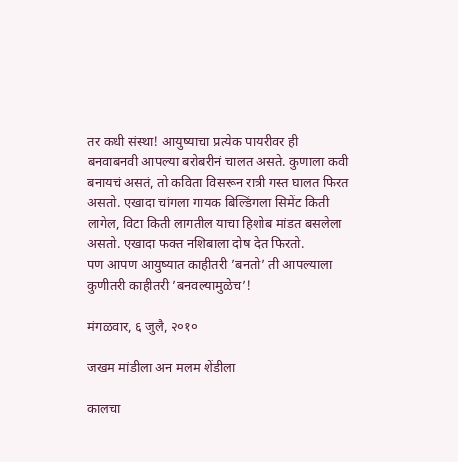तर कधी संस्था! आयुष्याचा प्रत्येक पायरीवर ही बनवाबनवी आपल्या बरोबरीनं चालत असते. कुणाला कवी बनायचं असतं, तो कविता विसरून रात्री गस्त घालत फिरत असतो. एखादा चांगला गायक बिल्डिंगला सिमेंट किती लागेल, विटा किती लागतील याचा हिशोब मांडत बसलेला असतो. एखादा फक्त नशिबाला दोष देत फिरतो.
पण आपण आयुष्यात काहीतरी ’बनतो’ ती आपल्याला कुणीतरी काहीतरी ’बनवल्यामुळेच’!

मंगळवार, ६ जुलै, २०१०

जखम मांडीला अन मलम शेंडीला

कालचा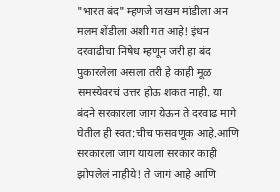"भारत बंद" म्हणजे जखम मांडीला अन मलम शेंडीला अशी गत आहे! इंधन दरवाढीचा निषेध म्हणून जरी हा बंद पुकारलेला असला तरी हे काही मूळ समस्येवरचं उत्तर होऊ शकत नाही. या बंदने सरकारला जाग येऊन ते दरवाढ मागे घेतील ही स्वत:चीच फसवणूक आहे.आणि सरकारला जाग यायला सरकार काही झोपलेलं नाहीये! ते जागं आहे आणि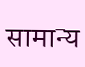सामान्य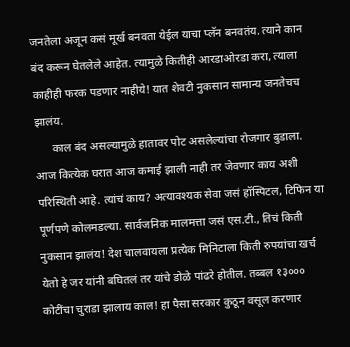जनतेला अजून कसं मूर्ख बनवता येईल याचा प्लॅन बनवतंय. त्याने कान बंद करून घेतलेले आहेत. त्यामुळे कितीही आरडाओरडा करा, त्याला काहीही फरक पडणार नाहीये! यात शेवटी नुकसान सामान्य जनतेचच झालंय.
      काल बंद असल्यामुळे हातावर पोट असलेल्यांचा रोजगार बुडाला. आज कित्येक घरात आज कमाई झाली नाही तर जेवणार काय अशी परिस्थिती आहे. त्यांचं काय? अत्यावश्यक सेवा जसं हॉस्पिटल, टिफिन या पूर्णपणे कोलमडल्या. सार्वजनिक मालमत्ता जसं एस.टी., तिचं किती नुकसान झालंय! देश चालवायला प्रत्येक मिनिटाला किती रुपयांचा खर्च येतो हे जर यांनी बघितलं तर यांचे डोळे पांढरे होतील. तब्बल १३००० कोटींचा चुराडा झालाय काल! हा पैसा सरकार कुठून वसूल करणार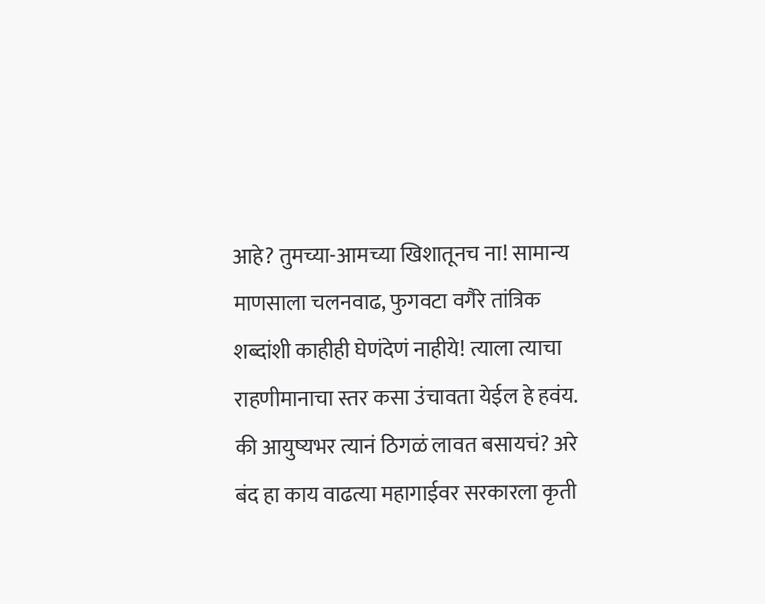आहे? तुमच्या-आमच्या खिशातूनच ना! सामान्य माणसाला चलनवाढ, फुगवटा वगैरे तांत्रिक शब्दांशी काहीही घेणंदेणं नाहीये! त्याला त्याचा राहणीमानाचा स्तर कसा उंचावता येईल हे हवंय. की आयुष्यभर त्यानं ठिगळं लावत बसायचं? अरे बंद हा काय वाढत्या महागाईवर सरकारला कृती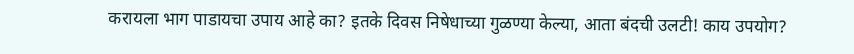करायला भाग पाडायचा उपाय आहे का? इतके दिवस निषेधाच्या गुळण्या केल्या, आता बंदची उलटी! काय उपयोग?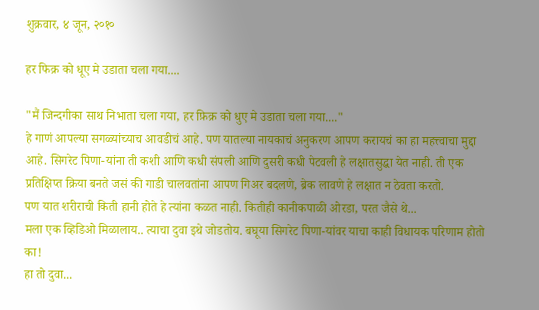शुक्रवार, ४ जून, २०१०

हर फिक्र को धूए मे उडाता चला गया....

"मैं जिन्दगीका साथ निभाता चला गया, हर फ़िक्र को धुए मे उडाता चला गया...."
हे गाणं आपल्या सगळ्यांच्याच आवडीचं आहे. पण यातल्या नायकाचं अनुकरण आपण करायचं का हा महत्त्वाचा मुद्दा आहे. सिगरेट पिणा-यांना ती कशी आणि कधी संपली आणि दुसरी कधी पेटवली हे लक्षातसुद्धा येत नाही. ती एक प्रतिक्षिप्त क्रिया बनते जसं की गाडी चालवतांना आपण गिअर बदलणे, ब्रेक लावणे हे लक्षात न ठेवता करतो.
पण यात शरीराची किती हानी होते हे त्यांना कळत नाही. कितीही कानीकपाळी ओरडा, परत जैसे थे...
मला एक व्हिडिओ मिळालाय.. त्याचा दुवा इथे जोडतोय. बघूया सिगरेट पिणा-यांवर याचा काही विधायक परिणाम होतो का!
हा तो दुवा...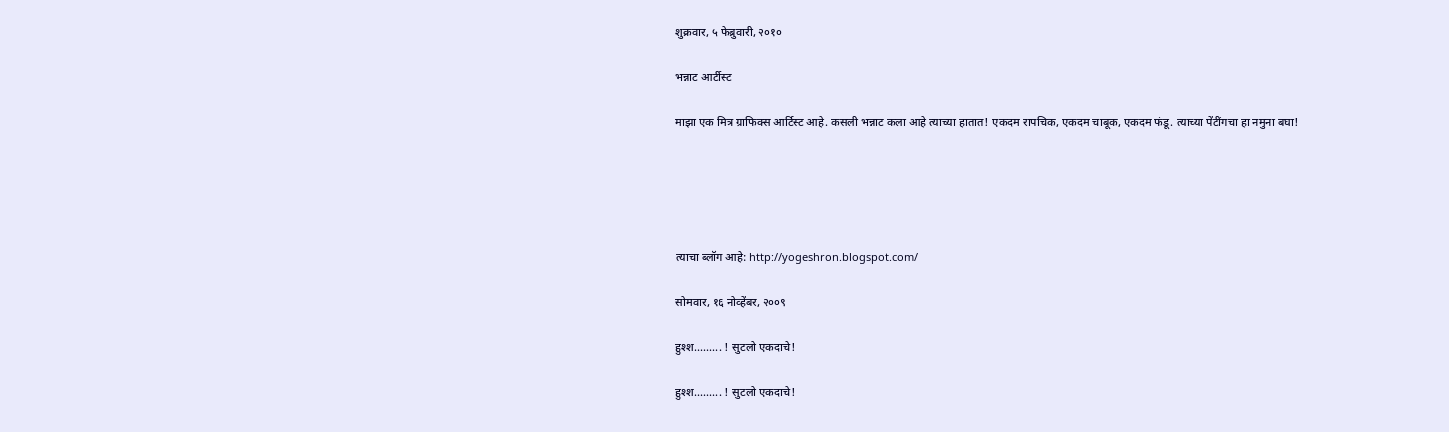शुक्रवार, ५ फेब्रुवारी, २०१०

भन्नाट आर्टीस्ट

माझा एक मित्र ग्राफिक्स आर्टिस्ट आहे. कसली भन्नाट कला आहे त्याच्या हातात! एकदम रापचिक, एकदम चाबूक, एकदम फंडू. त्याच्या पेंटींगचा हा नमुना बघा!





त्याचा ब्लॉग आहे: http://yogeshron.blogspot.com/

सोमवार, १६ नोव्हेंबर, २००९

हुश्श......... ! सुटलो एकदाचे!

हुश्श......... ! सुटलो एकदाचे!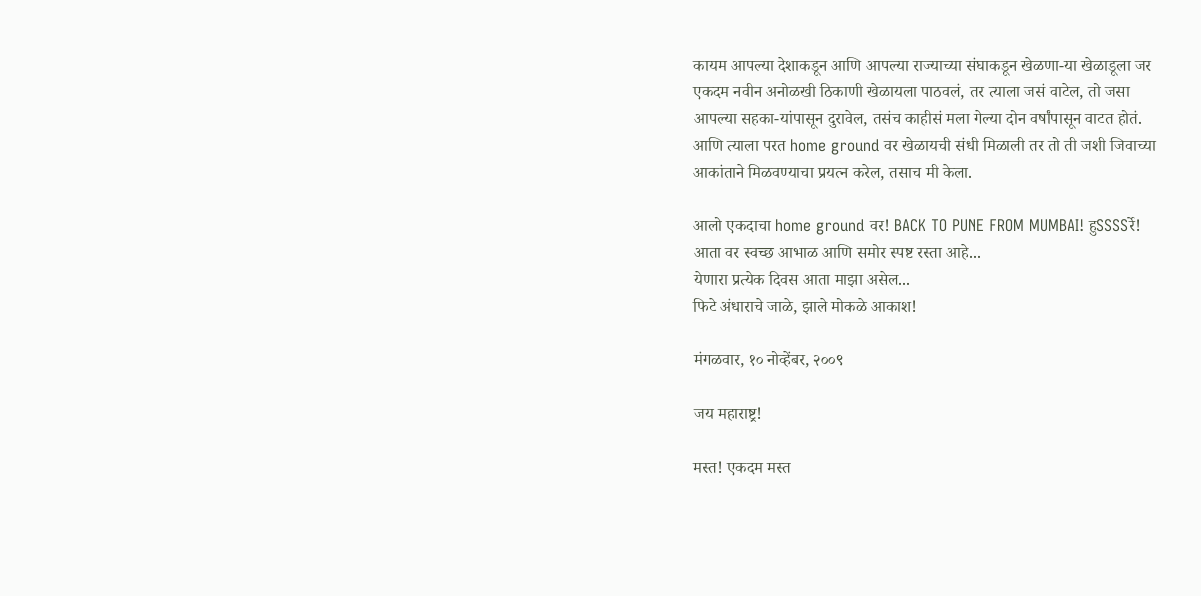कायम आपल्या देशाकडून आणि आपल्या राज्याच्या संघाकडून खेळणा-या खेळाडूला जर
एकदम नवीन अनोळखी ठिकाणी खेळायला पाठवलं, तर त्याला जसं वाटेल, तो जसा
आपल्या सहका-यांपासून दुरावेल, तसंच काहीसं मला गेल्या दोन वर्षांपासून वाटत होतं.
आणि त्याला परत home ground वर खेळायची संधी मिळाली तर तो ती जशी जिवाच्या
आकांताने मिळवण्याचा प्रयत्न करेल, तसाच मी केला.

आलो एकदाचा home ground वर! BACK TO PUNE FROM MUMBAI! हुSSSSर्रे!
आता वर स्वच्छ आभाळ आणि समोर स्पष्ट रस्ता आहे...
येणारा प्रत्येक दिवस आता माझा असेल...
फिटे अंधाराचे जाळे, झाले मोकळे आकाश!

मंगळवार, १० नोव्हेंबर, २००९

जय महाराष्ट्र!

मस्त! एकदम मस्त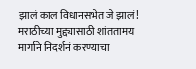झालं काल विधानसभेत जे झालं! मराठीच्या मुद्द्यासाठी शांततामय मार्गाने निदर्शनं करण्याचा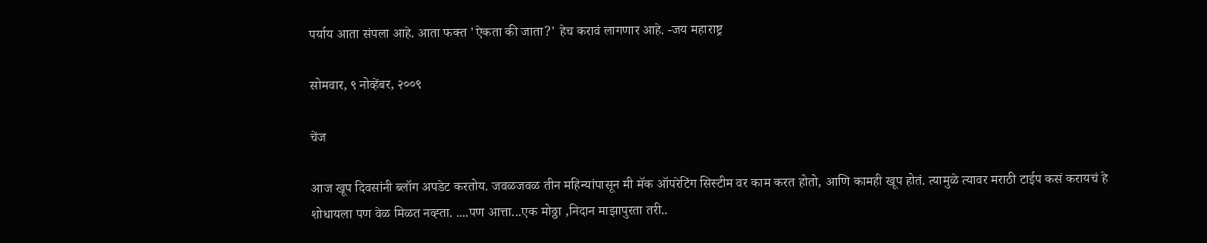पर्याय आता संपला आहे. आता फक्त 'ऐकता की जाता?' हेच करावं लागणार आहे. -जय महाराष्ट्र

सोमवार, ९ नोव्हेंबर, २००९

चेंज

आज खूप दिवसांनी ब्लॉग अपडेट करतोय. जवळजवळ तीन महिन्यांपासून मी मॅक ऑपरेटिंग सिस्टीम वर काम करत होतो, आणि कामही खूप होतं. त्यामुळे त्यावर मराठी टाईप कसं करायचं हे शोधायला पण वेळ मिळत नव्ह्ता. ....पण आत्ता...एक मोठ्ठा ,निदान माझापुरता तरी..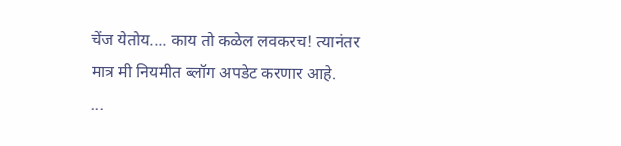चेंज येतोय.... काय तो कळेल लवकरच! त्यानंतर मात्र मी नियमीत ब्लॉग अपडेट करणार आहे.
...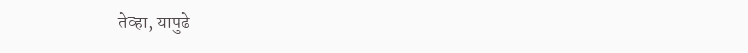तेव्हा, यापुढे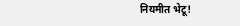नियमीत भेटू!